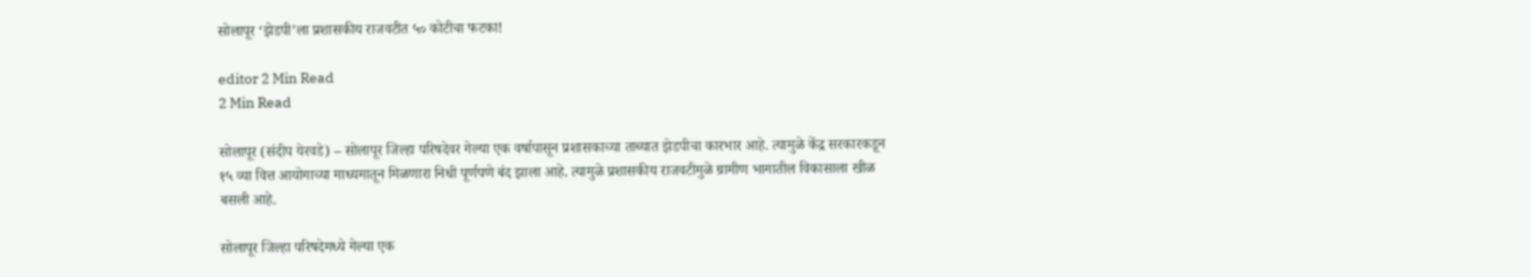सोलापूर ‘झेडपी’ला प्रशासकीय राजवटीत ५० कोटीचा फटका!

editor 2 Min Read
2 Min Read

सोलापूर (संदीप येरवडे) – सोलापूर जिल्हा परिषदेवर गेल्या एक वर्षापासून प्रशासकाच्या ताब्यात झेडपीचा कारभार आहे. त्यामुळे केंद्र सरकारकडून १५ व्या वित्त आयोगाच्या माध्यमातून मिळणारा निधी पूर्णपणे बंद झाला आहे. त्यामुळे प्रशासकीय राजवटीमुळे ग्रामीण भागातील विकासाला खीळ बसली आहे.

सोलापूर जिल्हा परिषदेमध्ये गेल्या एक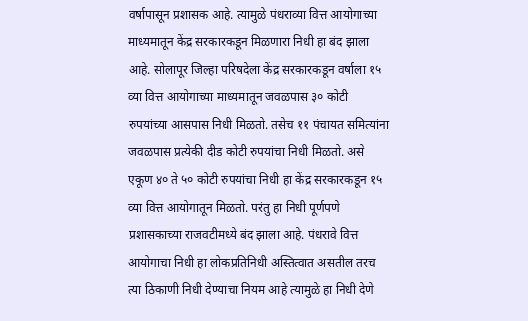वर्षापासून प्रशासक आहे. त्यामुळे पंधराव्या वित्त आयोगाच्या माध्यमातून केंद्र सरकारकडून मिळणारा निधी हा बंद झाला आहे. सोलापूर जिल्हा परिषदेला केंद्र सरकारकडून वर्षाला १५ व्या वित्त आयोगाच्या माध्यमातून जवळपास ३० कोटी रुपयांच्या आसपास निधी मिळतो. तसेच ११ पंचायत समित्यांना जवळपास प्रत्येकी दीड कोटी रुपयांचा निधी मिळतो. असे एकूण ४० ते ५० कोटी रुपयांचा निधी हा केंद्र सरकारकडून १५ व्या वित्त आयोगातून मिळतो. परंतु हा निधी पूर्णपणे प्रशासकाच्या राजवटीमध्ये बंद झाला आहे. पंधरावे वित्त आयोगाचा निधी हा लोकप्रतिनिधी अस्तित्वात असतील तरच त्या ठिकाणी निधी देण्याचा नियम आहे त्यामुळे हा निधी देणे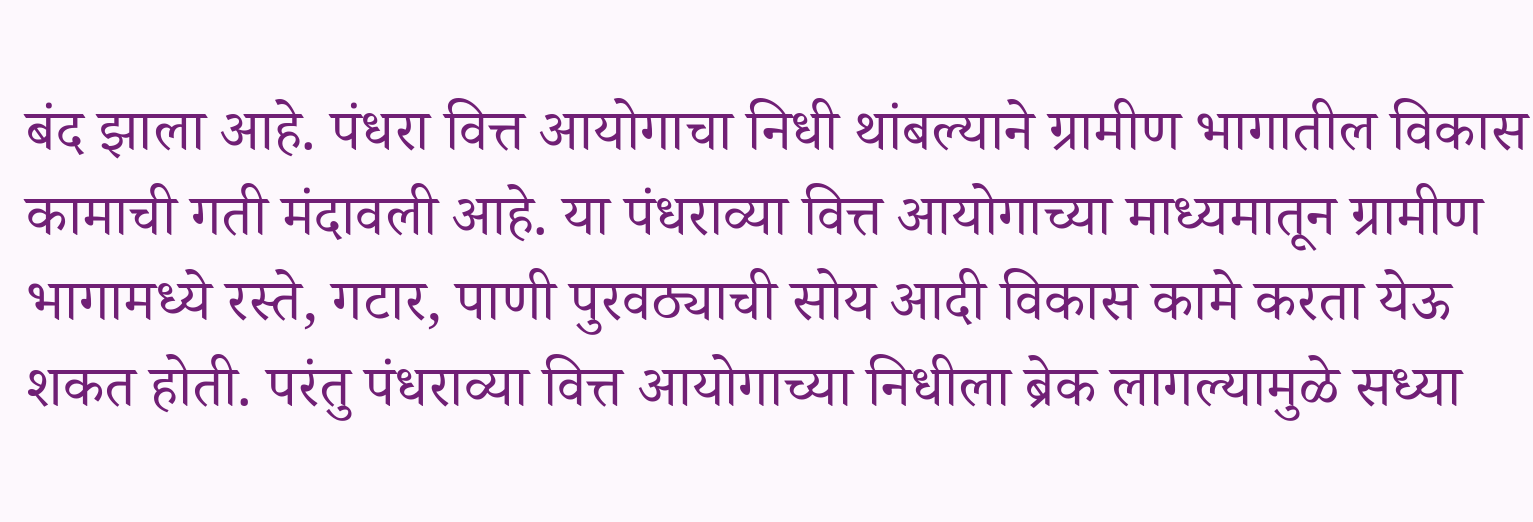बंद झाला आहे. पंधरा वित्त आयोगाचा निधी थांबल्याने ग्रामीण भागातील विकास कामाची गती मंदावली आहे. या पंधराव्या वित्त आयोगाच्या माध्यमातून ग्रामीण भागामध्ये रस्ते, गटार, पाणी पुरवठ्याची सोय आदी विकास कामे करता येऊ शकत होती. परंतु पंधराव्या वित्त आयोगाच्या निधीला ब्रेक लागल्यामुळे सध्या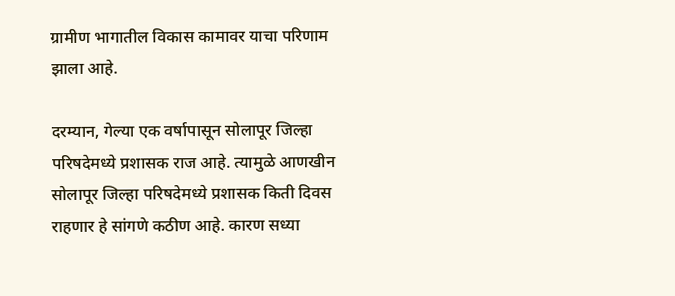ग्रामीण भागातील विकास कामावर याचा परिणाम झाला आहे.

दरम्यान, गेल्या एक वर्षापासून सोलापूर जिल्हा परिषदेमध्ये प्रशासक राज आहे. त्यामुळे आणखीन सोलापूर जिल्हा परिषदेमध्ये प्रशासक किती दिवस राहणार हे सांगणे कठीण आहे. कारण सध्या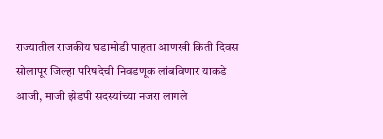राज्यातील राजकीय घडामोडी पाहता आणखी किती दिवस सोलापूर जिल्हा परिषदेची निवडणूक लांबविणार याकडे आजी, माजी झेडपी सदस्यांच्या नजरा लागले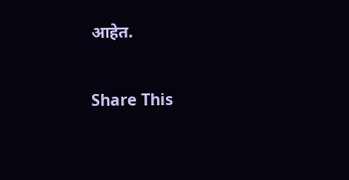आहेत.

Share This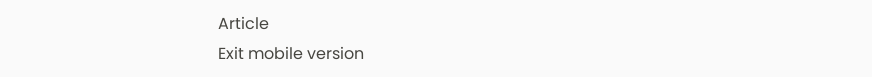Article
Exit mobile version